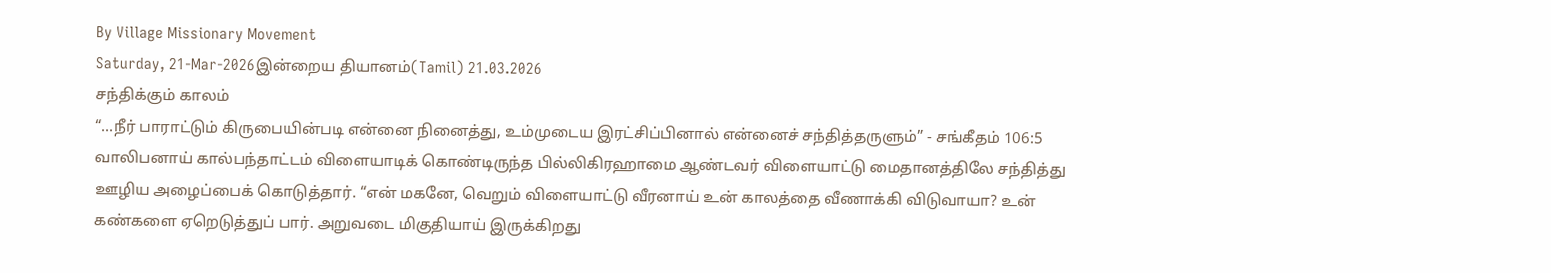By Village Missionary Movement
Saturday, 21-Mar-2026இன்றைய தியானம்(Tamil) 21.03.2026
சந்திக்கும் காலம்
“...நீர் பாராட்டும் கிருபையின்படி என்னை நினைத்து, உம்முடைய இரட்சிப்பினால் என்னைச் சந்தித்தருளும்” - சங்கீதம் 106:5
வாலிபனாய் கால்பந்தாட்டம் விளையாடிக் கொண்டிருந்த பில்லிகிரஹாமை ஆண்டவர் விளையாட்டு மைதானத்திலே சந்தித்து ஊழிய அழைப்பைக் கொடுத்தார். “என் மகனே, வெறும் விளையாட்டு வீரனாய் உன் காலத்தை வீணாக்கி விடுவாயா? உன் கண்களை ஏறெடுத்துப் பார். அறுவடை மிகுதியாய் இருக்கிறது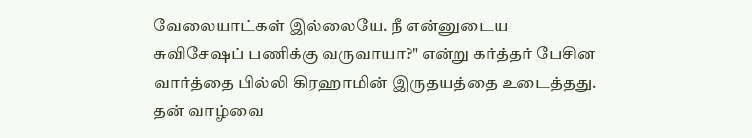வேலையாட்கள் இல்லையே. நீ என்னுடைய சுவிசேஷப் பணிக்கு வருவாயா?" என்று கர்த்தர் பேசின வார்த்தை பில்லி கிரஹாமின் இருதயத்தை உடைத்தது. தன் வாழ்வை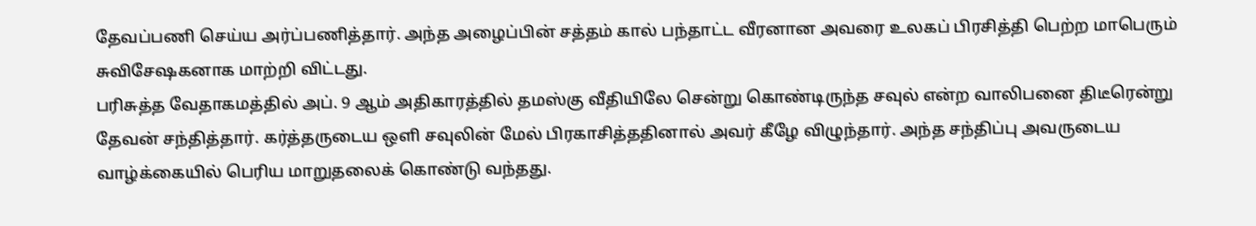தேவப்பணி செய்ய அர்ப்பணித்தார். அந்த அழைப்பின் சத்தம் கால் பந்தாட்ட வீரனான அவரை உலகப் பிரசித்தி பெற்ற மாபெரும் சுவிசேஷகனாக மாற்றி விட்டது.
பரிசுத்த வேதாகமத்தில் அப். 9 ஆம் அதிகாரத்தில் தமஸ்கு வீதியிலே சென்று கொண்டிருந்த சவுல் என்ற வாலிபனை திடீரென்று தேவன் சந்தித்தார். கர்த்தருடைய ஒளி சவுலின் மேல் பிரகாசித்ததினால் அவர் கீழே விழுந்தார். அந்த சந்திப்பு அவருடைய வாழ்க்கையில் பெரிய மாறுதலைக் கொண்டு வந்தது.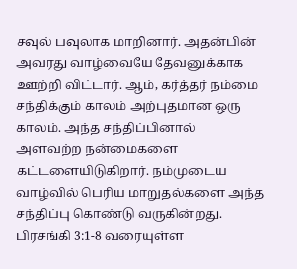சவுல் பவுலாக மாறினார். அதன்பின் அவரது வாழ்வையே தேவனுக்காக ஊற்றி விட்டார். ஆம், கர்த்தர் நம்மை சந்திக்கும் காலம் அற்புதமான ஒரு காலம். அந்த சந்திப்பினால் அளவற்ற நன்மைகளை கட்டளையிடுகிறார். நம்முடைய வாழ்வில் பெரிய மாறுதல்களை அந்த சந்திப்பு கொண்டு வருகின்றது. பிரசங்கி 3:1-8 வரையுள்ள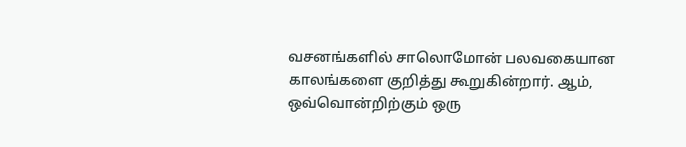வசனங்களில் சாலொமோன் பலவகையான காலங்களை குறித்து கூறுகின்றார். ஆம், ஒவ்வொன்றிற்கும் ஒரு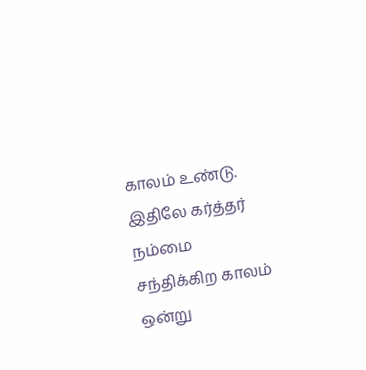காலம் உண்டு. இதிலே கர்த்தர் நம்மை சந்திக்கிற காலம் ஒன்று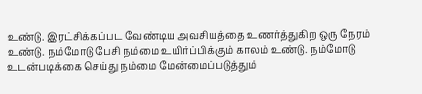உண்டு. இரட்சிக்கப்பட வேண்டிய அவசியத்தை உணர்த்துகிற ஒரு நேரம் உண்டு. நம்மோடு பேசி நம்மை உயிர்ப்பிக்கும் காலம் உண்டு. நம்மோடு உடன்படிக்கை செய்து நம்மை மேன்மைப்படுத்தும்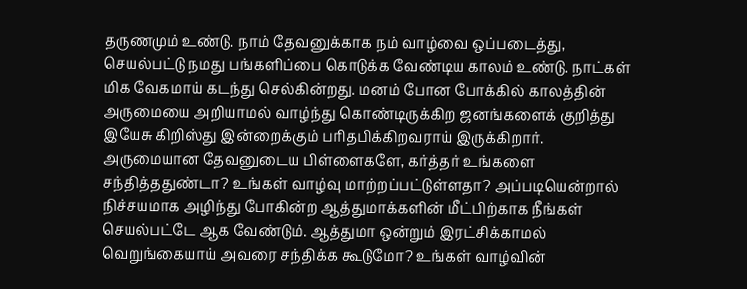தருணமும் உண்டு. நாம் தேவனுக்காக நம் வாழ்வை ஒப்படைத்து, செயல்பட்டு நமது பங்களிப்பை கொடுக்க வேண்டிய காலம் உண்டு. நாட்கள் மிக வேகமாய் கடந்து செல்கின்றது. மனம் போன போக்கில் காலத்தின் அருமையை அறியாமல் வாழ்ந்து கொண்டிருக்கிற ஜனங்களைக் குறித்து இயேசு கிறிஸ்து இன்றைக்கும் பரிதபிக்கிறவராய் இருக்கிறார்.
அருமையான தேவனுடைய பிள்ளைகளே, கர்த்தர் உங்களை சந்தித்ததுண்டா? உங்கள் வாழ்வு மாற்றப்பட்டுள்ளதா? அப்படியென்றால் நிச்சயமாக அழிந்து போகின்ற ஆத்துமாக்களின் மீட்பிற்காக நீங்கள் செயல்பட்டே ஆக வேண்டும். ஆத்துமா ஒன்றும் இரட்சிக்காமல் வெறுங்கையாய் அவரை சந்திக்க கூடுமோ? உங்கள் வாழ்வின்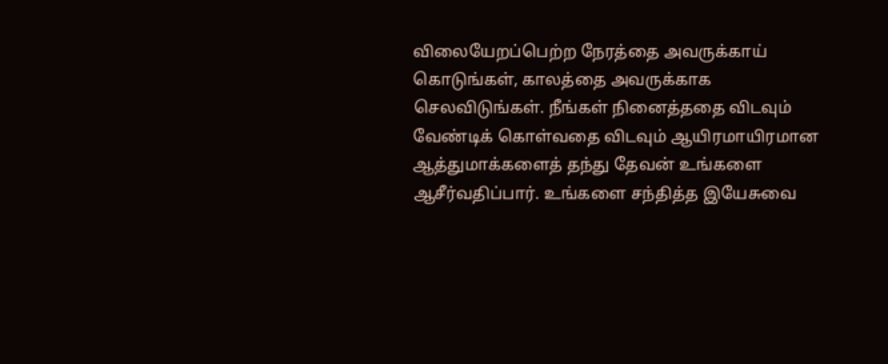விலையேறப்பெற்ற நேரத்தை அவருக்காய் கொடுங்கள், காலத்தை அவருக்காக செலவிடுங்கள். நீங்கள் நினைத்ததை விடவும் வேண்டிக் கொள்வதை விடவும் ஆயிரமாயிரமான ஆத்துமாக்களைத் தந்து தேவன் உங்களை ஆசீர்வதிப்பார். உங்களை சந்தித்த இயேசுவை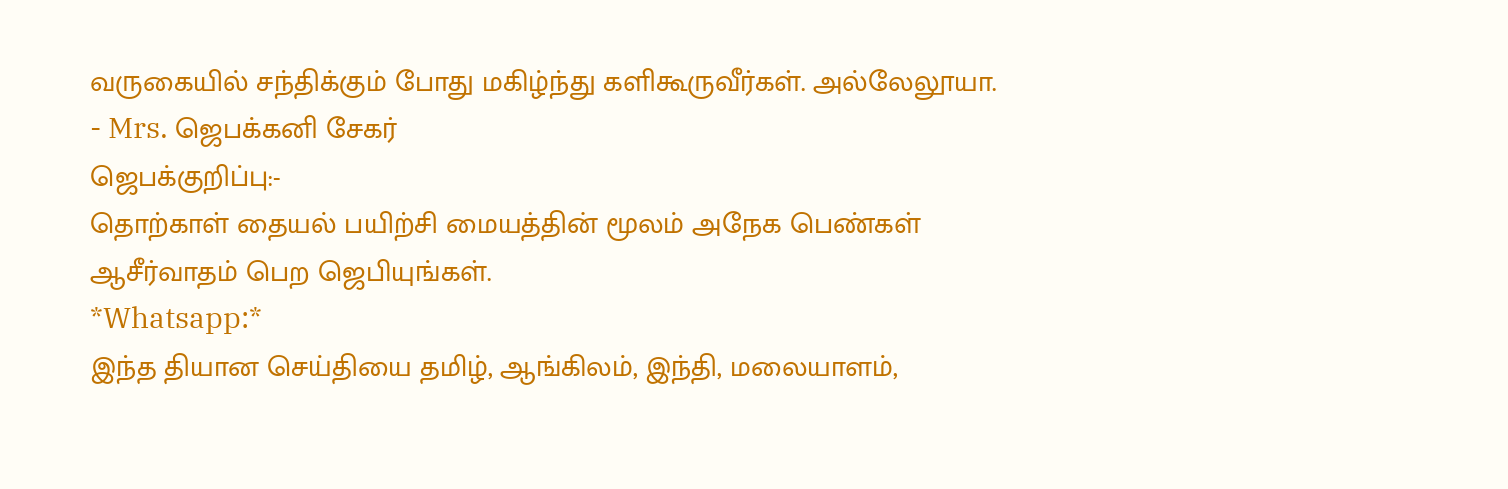வருகையில் சந்திக்கும் போது மகிழ்ந்து களிகூருவீர்கள். அல்லேலூயா.
- Mrs. ஜெபக்கனி சேகர்
ஜெபக்குறிப்பு:-
தொற்காள் தையல் பயிற்சி மையத்தின் மூலம் அநேக பெண்கள் ஆசீர்வாதம் பெற ஜெபியுங்கள்.
*Whatsapp:*
இந்த தியான செய்தியை தமிழ், ஆங்கிலம், இந்தி, மலையாளம்,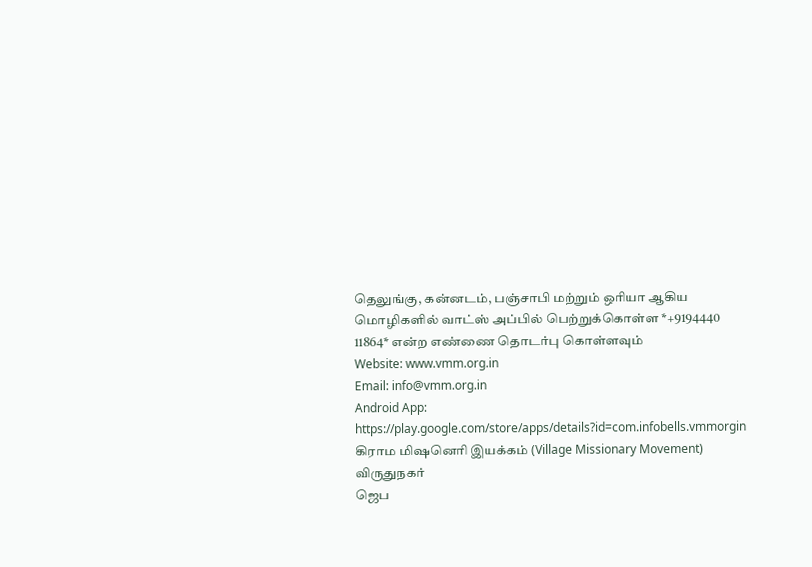தெலுங்கு, கன்னடம், பஞ்சாபி மற்றும் ஒரியா ஆகிய மொழிகளில் வாட்ஸ் அப்பில் பெற்றுக்கொள்ள *+9194440 11864* என்ற எண்ணை தொடர்பு கொள்ளவும்
Website: www.vmm.org.in
Email: info@vmm.org.in
Android App: https://play.google.com/store/apps/details?id=com.infobells.vmmorgin
கிராம மிஷனெரி இயக்கம் (Village Missionary Movement)
விருதுநகர்
ஜெப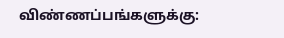விண்ணப்பங்களுக்கு: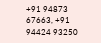+91 94873 67663, +91 94424 93250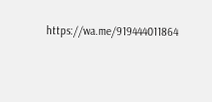https://wa.me/919444011864